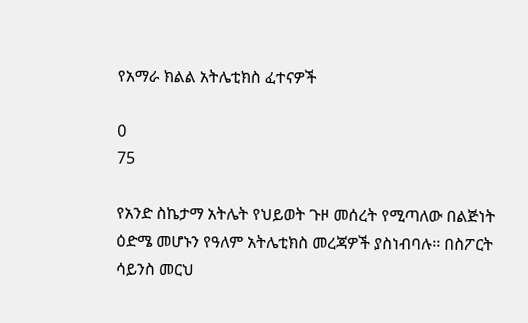የአማራ ክልል አትሌቲክስ ፈተናዎች

0
75

የአንድ ስኬታማ አትሌት የህይወት ጉዞ መሰረት የሚጣለው በልጅነት ዕድሜ መሆኑን የዓለም አትሌቲክስ መረጃዎች ያስነብባሉ፡፡ በስፖርት ሳይንስ መርህ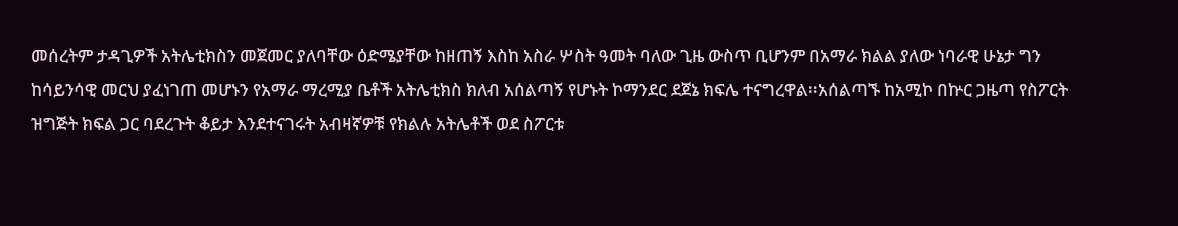መሰረትም ታዳጊዎች አትሌቲክስን መጀመር ያለባቸው ዕድሜያቸው ከዘጠኝ እስከ አስራ ሦስት ዓመት ባለው ጊዜ ውስጥ ቢሆንም በአማራ ክልል ያለው ነባራዊ ሁኔታ ግን ከሳይንሳዊ መርህ ያፈነገጠ መሆኑን የአማራ ማረሚያ ቤቶች አትሌቲክስ ክለብ አሰልጣኝ የሆኑት ኮማንደር ደጀኔ ክፍሌ ተናግረዋል፡፡አሰልጣኙ ከአሚኮ በኵር ጋዜጣ የስፖርት ዝግጅት ክፍል ጋር ባደረጉት ቆይታ እንደተናገሩት አብዛኛዎቹ የክልሉ አትሌቶች ወደ ስፖርቱ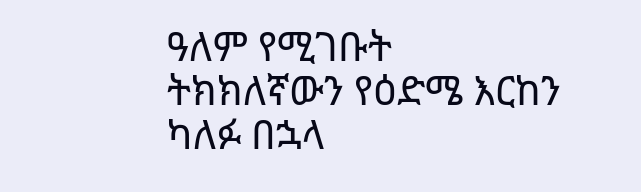ዓለም የሚገቡት ትክክለኛውን የዕድሜ እርከን ካለፉ በኋላ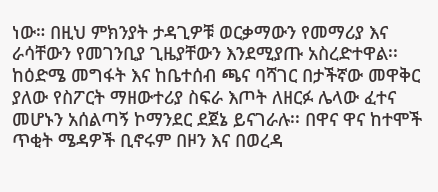ነው። በዚህ ምክንያት ታዳጊዎቹ ወርቃማውን የመማሪያ እና ራሳቸውን የመገንቢያ ጊዜያቸውን እንደሚያጡ አስረድተዋል፡፡ከዕድሜ መግፋት እና ከቤተሰብ ጫና ባሻገር በታችኛው መዋቅር ያለው የስፖርት ማዘውተሪያ ስፍራ እጦት ለዘርፉ ሌላው ፈተና መሆኑን አሰልጣኝ ኮማንደር ደጀኔ ይናገራሉ፡፡ በዋና ዋና ከተሞች ጥቂት ሜዳዎች ቢኖሩም በዞን እና በወረዳ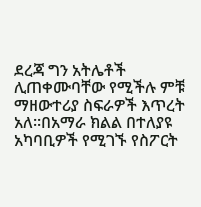ደረጃ ግን አትሌቶች ሊጠቀሙባቸው የሚችሉ ምቹ ማዘውተሪያ ስፍራዎች እጥረት አለ፡፡በአማራ ክልል በተለያዩ አካባቢዎች የሚገኙ የስፖርት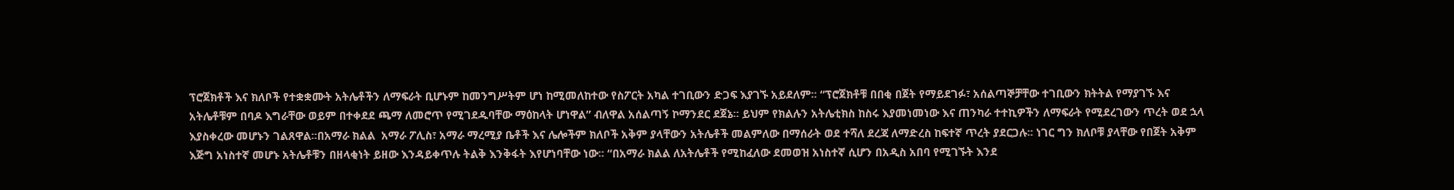ፕሮጀክቶች እና ክለቦች የተቋቋሙት አትሌቶችን ለማፍራት ቢሆኑም ከመንግሥትም ሆነ ከሚመለከተው የስፖርት አካል ተገቢውን ድጋፍ እያገኙ አይደለም፡፡ “ፕሮጀክቶቹ በበቂ በጀት የማይደገፉ፣ አሰልጣኞቻቸው ተገቢውን ክትትል የማያገኙ እና አትሌቶቹም በባዶ እግራቸው ወይም በተቀደደ ጫማ ለመሮጥ የሚገደዱባቸው ማዕከላት ሆነዋል” ብለዋል አሰልጣኝ ኮማንደር ደጀኔ፡፡ ይህም የክልሉን አትሌቲክስ ከስሩ እያመነመነው እና ጠንካራ ተተኪዎችን ለማፍራት የሚደረገውን ጥረት ወደ ኋላ እያስቀረው መሆኑን ገልጸዋል፡፡በአማራ ክልል  አማራ ፖሊስ፣ አማራ ማረሚያ ቤቶች እና ሌሎችም ክለቦች አቅም ያላቸውን አትሌቶች መልምለው በማሰራት ወደ ተሻለ ደረጃ ለማድረስ ከፍተኛ ጥረት ያደርጋሉ፡፡ ነገር ግን ክለቦቹ ያላቸው የበጀት አቅም እጅግ አነስተኛ መሆኑ አትሌቶቹን በዘላቂነት ይዘው እንዳይቀጥሉ ትልቅ እንቅፋት እየሆነባቸው ነው፡፡ “በአማራ ክልል ለአትሌቶች የሚከፈለው ደመወዝ አነስተኛ ሲሆን በአዲስ አበባ የሚገኙት እንደ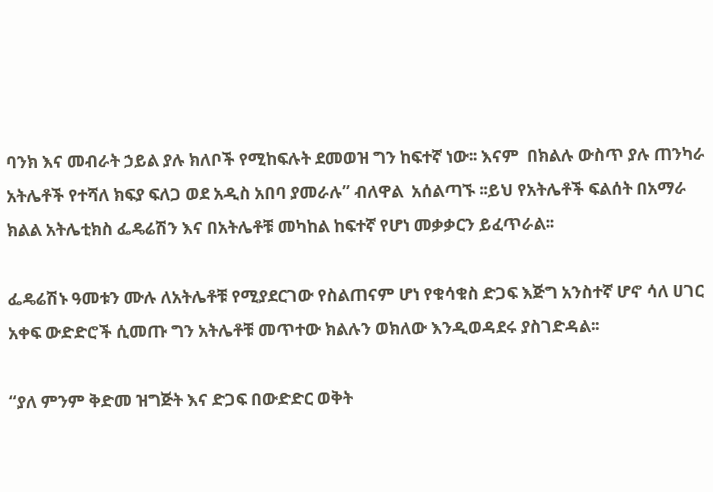ባንክ እና መብራት ኃይል ያሉ ክለቦች የሚከፍሉት ደመወዝ ግን ከፍተኛ ነው፡፡ እናም  በክልሉ ውስጥ ያሉ ጠንካራ አትሌቶች የተሻለ ክፍያ ፍለጋ ወደ አዲስ አበባ ያመራሉ” ብለዋል  አሰልጣኙ ፡፡ይህ የአትሌቶች ፍልሰት በአማራ ክልል አትሌቲክስ ፌዴሬሽን እና በአትሌቶቹ መካከል ከፍተኛ የሆነ መቃቃርን ይፈጥራል፡፡

ፌዴሬሽኑ ዓመቱን ሙሉ ለአትሌቶቹ የሚያደርገው የስልጠናም ሆነ የቁሳቁስ ድጋፍ እጅግ አንስተኛ ሆኖ ሳለ ሀገር አቀፍ ውድድሮች ሲመጡ ግን አትሌቶቹ መጥተው ክልሉን ወክለው እንዲወዳደሩ ያስገድዳል፡፡

“ያለ ምንም ቅድመ ዝግጅት እና ድጋፍ በውድድር ወቅት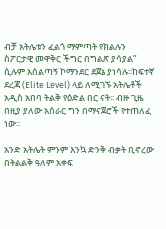ብቻ አትሌቱን ፈልጎ ማምጣት የክልሉን ስፖርታዊ መዋቅር ችግር በግልጽ ያሳያል” ሲሉም አሰልጣኝ ኮማንደር ደጀኔ ያነሳሉ፡፡ከፍተኛ ደረጃ (Elite Level) ላይ ለሚገኙ አትሌቶች አዲስ አበባ ትልቅ የዕድል በር ናት፡፡ ብዙ ጊዜ በዚያ ያለው አሰራር ግን በማናጀሮች የተጠለፈ ነው፡፡

አንድ አትሌት ምንም እንኳ ድንቅ ብቃት ቢኖረው በትልልቅ ዓለም አቀፍ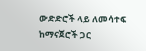ውድድሮች ላይ ለመሳተፍ ከማናጀሮች ጋር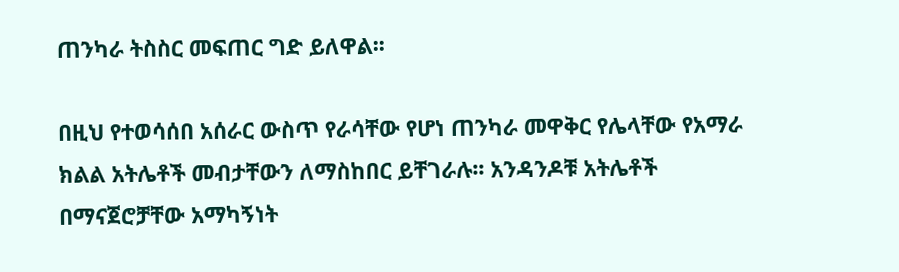ጠንካራ ትስስር መፍጠር ግድ ይለዋል፡፡

በዚህ የተወሳሰበ አሰራር ውስጥ የራሳቸው የሆነ ጠንካራ መዋቅር የሌላቸው የአማራ ክልል አትሌቶች መብታቸውን ለማስከበር ይቸገራሉ፡፡ አንዳንዶቹ አትሌቶች በማናጀሮቻቸው አማካኝነት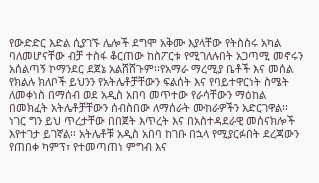የውድድር እድል ሲያገኙ ሌሎች ደግሞ አቅሙ እያላቸው የትስስሩ አካል ባለመሆናቸው ብቻ ተስፋ ቆርጠው ከስፖርቱ የሚገለሉበት አጋጣሚ መኖሩን አሰልጣኝ ኮማንደር ደጀኔ አልሸሸጉም፡፡የአማራ ማረሚያ ቤቶች እና መሰል የክልሉ ክለቦች ይህንን የአትሌቶቻቸውን ፍልሰት እና የባይተዋርነት ስሜት ለመቀነስ በማሰብ ወደ አዲስ አበባ መጥተው የራሳቸውን ማዕከል በመክፈት አትሌቶቻቸውን ሰብስበው ለማሰራት ሙከራዎችን አድርገዋል፡፡ ነገር ግን ይህ ጥረታቸው በበጀት እጥረት እና በአስተዳደራዊ መሰናክሎች እየተገታ ይገኛል፡፡ አትሌቶቹ አዲስ አበባ ከገቡ በኋላ የሚያርፉበት ደረጃውን የጠበቀ ካምፕ፣ የተመጣጠነ ምግብ እና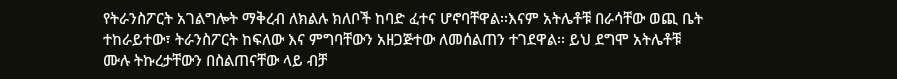የትራንስፖርት አገልግሎት ማቅረብ ለክልሉ ክለቦች ከባድ ፈተና ሆኖባቸዋል፡፡እናም አትሌቶቹ በራሳቸው ወጪ ቤት ተከራይተው፣ ትራንስፖርት ከፍለው እና ምግባቸውን አዘጋጅተው ለመሰልጠን ተገደዋል፡፡ ይህ ደግሞ አትሌቶቹ ሙሉ ትኩረታቸውን በስልጠናቸው ላይ ብቻ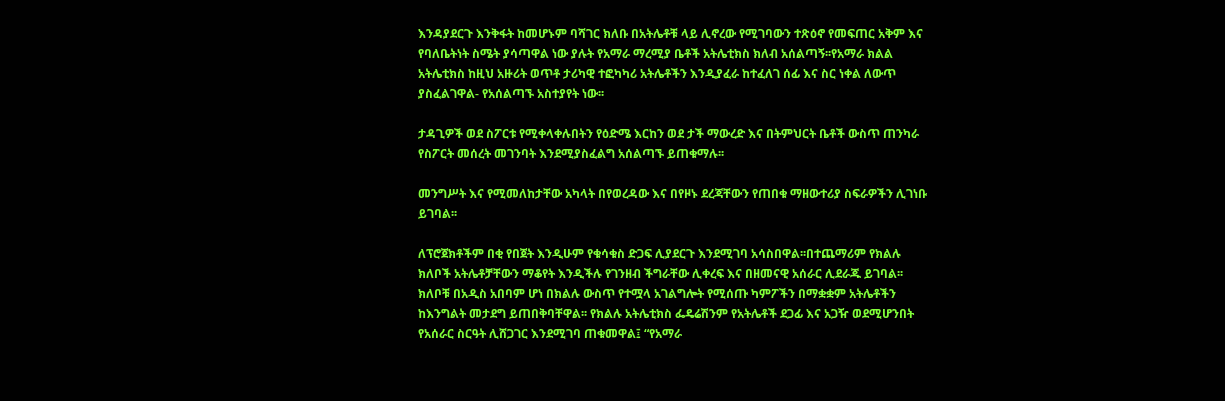እንዳያደርጉ እንቅፋት ከመሆኑም ባሻገር ክለቡ በአትሌቶቹ ላይ ሊኖረው የሚገባውን ተጽዕኖ የመፍጠር አቅም እና የባለቤትነት ስሜት ያሳጣዋል ነው ያሉት የአማራ ማረሚያ ቤቶች አትሌቲክስ ክለብ አሰልጣኝ፡፡የአማራ ክልል አትሌቲክስ ከዚህ አዙሪት ወጥቶ ታሪካዊ ተፎካካሪ አትሌቶችን እንዲያፈራ ከተፈለገ ሰፊ እና ስር ነቀል ለውጥ ያስፈልገዋል- የአሰልጣኙ አስተያየት ነው፡፡

ታዳጊዎች ወደ ስፖርቱ የሚቀላቀሉበትን የዕድሜ እርከን ወደ ታች ማውረድ እና በትምህርት ቤቶች ውስጥ ጠንካራ የስፖርት መሰረት መገንባት እንደሚያስፈልግ አሰልጣኙ ይጠቁማሉ፡፡

መንግሥት እና የሚመለከታቸው አካላት በየወረዳው እና በየዞኑ ደረጃቸውን የጠበቁ ማዘውተሪያ ስፍራዎችን ሊገነቡ ይገባል፡፡

ለፕሮጀክቶችም በቂ የበጀት እንዲሁም የቁሳቁስ ድጋፍ ሊያደርጉ እንደሚገባ አሳስበዋል፡፡በተጨማሪም የክልሉ ክለቦች አትሌቶቻቸውን ማቆየት እንዲችሉ የገንዘብ ችግራቸው ሊቀረፍ እና በዘመናዊ አሰራር ሊደራጁ ይገባል፡፡ ክለቦቹ በአዲስ አበባም ሆነ በክልሉ ውስጥ የተሟላ አገልግሎት የሚሰጡ ካምፖችን በማቋቋም አትሌቶችን ከእንግልት መታደግ ይጠበቅባቸዋል፡፡ የክልሉ አትሌቲክስ ፌዴሬሽንም የአትሌቶች ደጋፊ እና አጋዥ ወደሚሆንበት የአሰራር ስርዓት ሊሸጋገር እንደሚገባ ጠቁመዋል፤ “የአማራ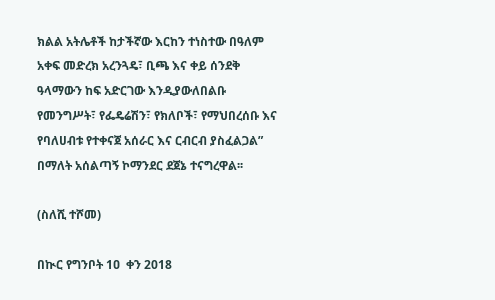ክልል አትሌቶች ከታችኛው እርከን ተነስተው በዓለም አቀፍ መድረክ አረንጓዴ፣ ቢጫ እና ቀይ ሰንደቅ ዓላማውን ከፍ አድርገው እንዲያውለበልቡ የመንግሥት፣ የፌዴሬሽን፣ የክለቦች፣ የማህበረሰቡ እና የባለሀብቱ የተቀናጀ አሰራር እና ርብርብ ያስፈልጋል” በማለት አሰልጣኝ ኮማንደር ደጀኔ ተናግረዋል፡፡

(ስለሺ ተሾመ)

በኲር የግንቦት 1ዐ  ቀን 2018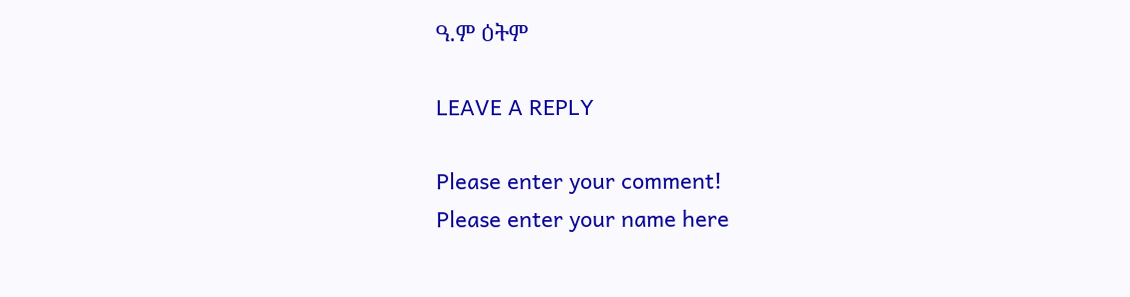ዓ.ም ዕትም

LEAVE A REPLY

Please enter your comment!
Please enter your name here